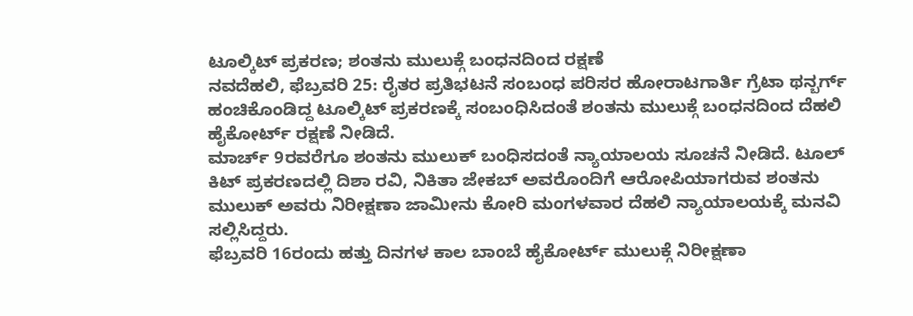ಟೂಲ್ಕಿಟ್ ಪ್ರಕರಣ; ಶಂತನು ಮುಲುಕ್ಗೆ ಬಂಧನದಿಂದ ರಕ್ಷಣೆ
ನವದೆಹಲಿ, ಫೆಬ್ರವರಿ 25: ರೈತರ ಪ್ರತಿಭಟನೆ ಸಂಬಂಧ ಪರಿಸರ ಹೋರಾಟಗಾರ್ತಿ ಗ್ರೆಟಾ ಥನ್ಬರ್ಗ್ ಹಂಚಿಕೊಂಡಿದ್ದ ಟೂಲ್ಕಿಟ್ ಪ್ರಕರಣಕ್ಕೆ ಸಂಬಂಧಿಸಿದಂತೆ ಶಂತನು ಮುಲುಕ್ಗೆ ಬಂಧನದಿಂದ ದೆಹಲಿ ಹೈಕೋರ್ಟ್ ರಕ್ಷಣೆ ನೀಡಿದೆ.
ಮಾರ್ಚ್ 9ರವರೆಗೂ ಶಂತನು ಮುಲುಕ್ ಬಂಧಿಸದಂತೆ ನ್ಯಾಯಾಲಯ ಸೂಚನೆ ನೀಡಿದೆ. ಟೂಲ್ ಕಿಟ್ ಪ್ರಕರಣದಲ್ಲಿ ದಿಶಾ ರವಿ, ನಿಕಿತಾ ಜೇಕಬ್ ಅವರೊಂದಿಗೆ ಆರೋಪಿಯಾಗರುವ ಶಂತನು ಮುಲುಕ್ ಅವರು ನಿರೀಕ್ಷಣಾ ಜಾಮೀನು ಕೋರಿ ಮಂಗಳವಾರ ದೆಹಲಿ ನ್ಯಾಯಾಲಯಕ್ಕೆ ಮನವಿ ಸಲ್ಲಿಸಿದ್ದರು.
ಫೆಬ್ರವರಿ 16ರಂದು ಹತ್ತು ದಿನಗಳ ಕಾಲ ಬಾಂಬೆ ಹೈಕೋರ್ಟ್ ಮುಲುಕ್ಗೆ ನಿರೀಕ್ಷಣಾ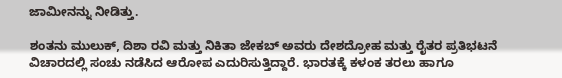ಜಾಮೀನನ್ನು ನೀಡಿತ್ತು.

ಶಂತನು ಮುಲುಕ್, ದಿಶಾ ರವಿ ಮತ್ತು ನಿಕಿತಾ ಜೇಕಬ್ ಅವರು ದೇಶದ್ರೋಹ ಮತ್ತು ರೈತರ ಪ್ರತಿಭಟನೆ ವಿಚಾರದಲ್ಲಿ ಸಂಚು ನಡೆಸಿದ ಆರೋಪ ಎದುರಿಸುತ್ತಿದ್ದಾರೆ. ಭಾರತಕ್ಕೆ ಕಳಂಕ ತರಲು ಹಾಗೂ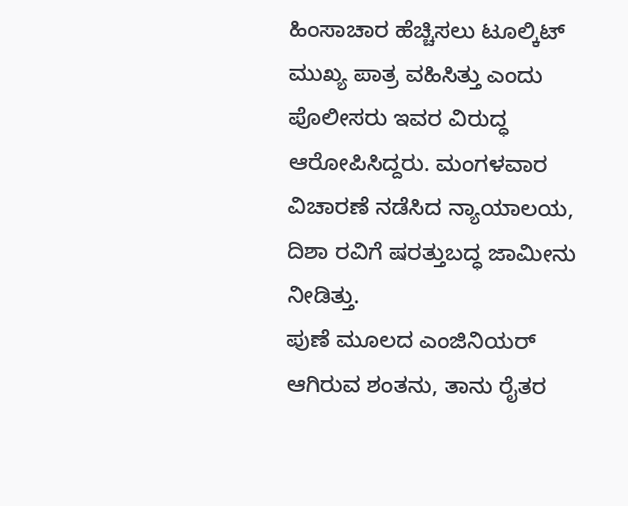ಹಿಂಸಾಚಾರ ಹೆಚ್ಚಿಸಲು ಟೂಲ್ಕಿಟ್ ಮುಖ್ಯ ಪಾತ್ರ ವಹಿಸಿತ್ತು ಎಂದು ಪೊಲೀಸರು ಇವರ ವಿರುದ್ಧ ಆರೋಪಿಸಿದ್ದರು. ಮಂಗಳವಾರ ವಿಚಾರಣೆ ನಡೆಸಿದ ನ್ಯಾಯಾಲಯ, ದಿಶಾ ರವಿಗೆ ಷರತ್ತುಬದ್ಧ ಜಾಮೀನು ನೀಡಿತ್ತು.
ಪುಣೆ ಮೂಲದ ಎಂಜಿನಿಯರ್ ಆಗಿರುವ ಶಂತನು, ತಾನು ರೈತರ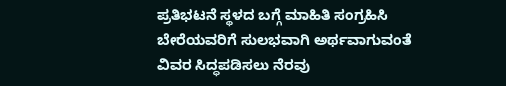ಪ್ರತಿಭಟನೆ ಸ್ಥಳದ ಬಗ್ಗೆ ಮಾಹಿತಿ ಸಂಗ್ರಹಿಸಿ ಬೇರೆಯವರಿಗೆ ಸುಲಭವಾಗಿ ಅರ್ಥವಾಗುವಂತೆ ವಿವರ ಸಿದ್ಧಪಡಿಸಲು ನೆರವು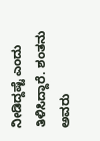ನೀಡಿದ್ದಷ್ಟೆ ಎಂದು ತಿಳಿಸಿದ್ದಾರೆ. ಶಂತನು ಅವರು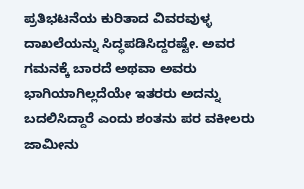ಪ್ರತಿಭಟನೆಯ ಕುರಿತಾದ ವಿವರವುಳ್ಳ ದಾಖಲೆಯನ್ನು ಸಿದ್ಧಪಡಿಸಿದ್ದರಷ್ಟೇ. ಅವರ ಗಮನಕ್ಕೆ ಬಾರದೆ ಅಥವಾ ಅವರು ಭಾಗಿಯಾಗಿಲ್ಲದೆಯೇ ಇತರರು ಅದನ್ನು ಬದಲಿಸಿದ್ದಾರೆ ಎಂದು ಶಂತನು ಪರ ವಕೀಲರು ಜಾಮೀನು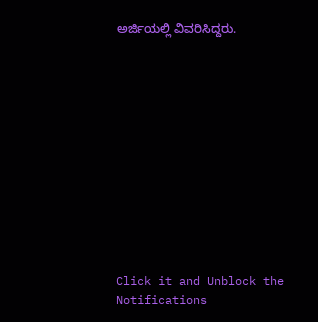ಅರ್ಜಿಯಲ್ಲಿ ವಿವರಿಸಿದ್ದರು.












Click it and Unblock the Notifications